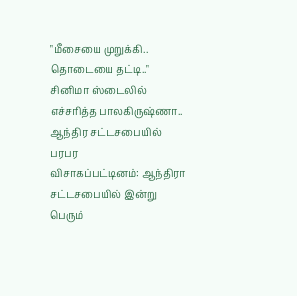"மீசையை முறுக்கி.. தொடையை தட்டி.." சினிமா ஸ்டைலில் எச்சரித்த பாலகிருஷ்ணா.. ஆந்திர சட்டசபையில் பரபர
விசாகப்பட்டினம்: ஆந்திரா சட்டசபையில் இன்று பெரும்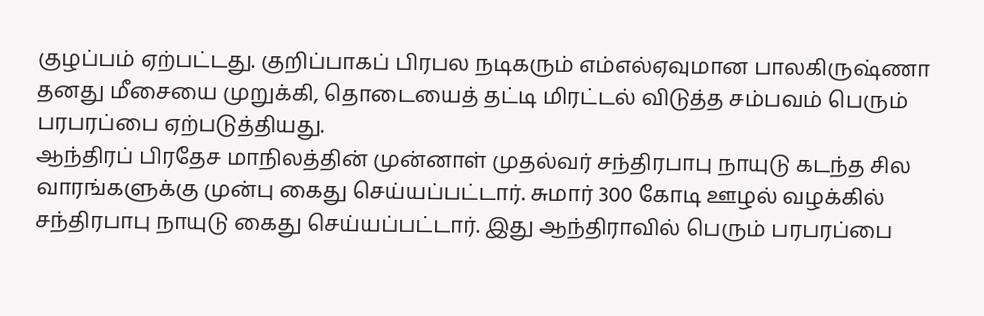குழப்பம் ஏற்பட்டது. குறிப்பாகப் பிரபல நடிகரும் எம்எல்ஏவுமான பாலகிருஷ்ணா தனது மீசையை முறுக்கி, தொடையைத் தட்டி மிரட்டல் விடுத்த சம்பவம் பெரும் பரபரப்பை ஏற்படுத்தியது.
ஆந்திரப் பிரதேச மாநிலத்தின் முன்னாள் முதல்வர் சந்திரபாபு நாயுடு கடந்த சில வாரங்களுக்கு முன்பு கைது செய்யப்பட்டார். சுமார் 300 கோடி ஊழல் வழக்கில் சந்திரபாபு நாயுடு கைது செய்யப்பட்டார். இது ஆந்திராவில் பெரும் பரபரப்பை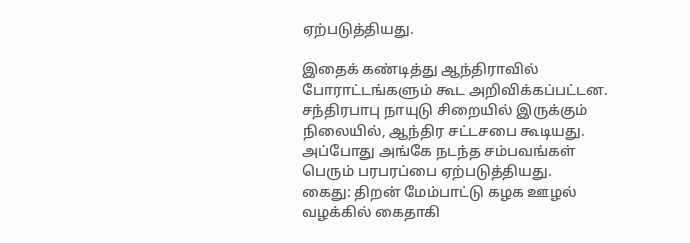ஏற்படுத்தியது.

இதைக் கண்டித்து ஆந்திராவில் போராட்டங்களும் கூட அறிவிக்கப்பட்டன. சந்திரபாபு நாயுடு சிறையில் இருக்கும் நிலையில், ஆந்திர சட்டசபை கூடியது. அப்போது அங்கே நடந்த சம்பவங்கள் பெரும் பரபரப்பை ஏற்படுத்தியது.
கைது: திறன் மேம்பாட்டு கழக ஊழல் வழக்கில் கைதாகி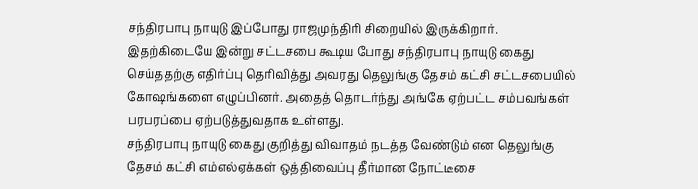சந்திரபாபு நாயுடு இப்போது ராஜமுந்திரி சிறையில் இருக்கிறார். இதற்கிடையே இன்று சட்டசபை கூடிய போது சந்திரபாபு நாயுடு கைது செய்ததற்கு எதிர்ப்பு தெரிவித்து அவரது தெலுங்கு தேசம் கட்சி சட்டசபையில் கோஷங்களை எழுப்பினர். அதைத் தொடர்ந்து அங்கே ஏற்பட்ட சம்பவங்கள் பரபரப்பை ஏற்படுத்துவதாக உள்ளது.
சந்திரபாபு நாயுடு கைது குறித்து விவாதம் நடத்த வேண்டும் என தெலுங்கு தேசம் கட்சி எம்எல்ஏக்கள் ஒத்திவைப்பு தீர்மான நோட்டீசை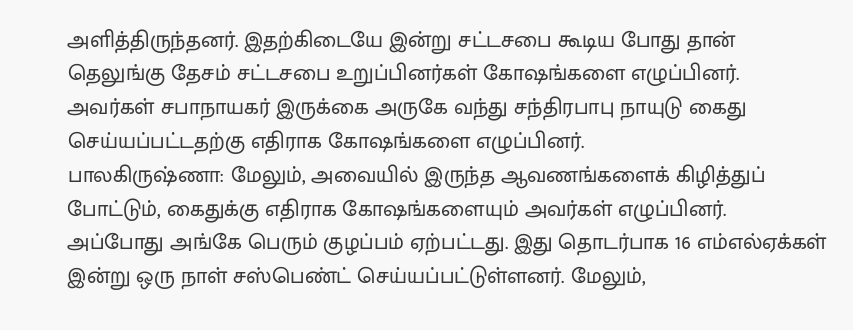அளித்திருந்தனர். இதற்கிடையே இன்று சட்டசபை கூடிய போது தான் தெலுங்கு தேசம் சட்டசபை உறுப்பினர்கள் கோஷங்களை எழுப்பினர். அவர்கள் சபாநாயகர் இருக்கை அருகே வந்து சந்திரபாபு நாயுடு கைது செய்யப்பட்டதற்கு எதிராக கோஷங்களை எழுப்பினர்.
பாலகிருஷ்ணா: மேலும், அவையில் இருந்த ஆவணங்களைக் கிழித்துப் போட்டும், கைதுக்கு எதிராக கோஷங்களையும் அவர்கள் எழுப்பினர். அப்போது அங்கே பெரும் குழப்பம் ஏற்பட்டது. இது தொடர்பாக 16 எம்எல்ஏக்கள் இன்று ஒரு நாள் சஸ்பெண்ட் செய்யப்பட்டுள்ளனர். மேலும்,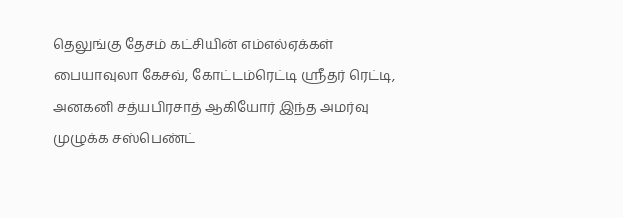தெலுங்கு தேசம் கட்சியின் எம்எல்ஏக்கள் பையாவுலா கேசவ், கோட்டம்ரெட்டி ஸ்ரீதர் ரெட்டி, அனகனி சத்யபிரசாத் ஆகியோர் இந்த அமர்வு முழுக்க சஸ்பெண்ட்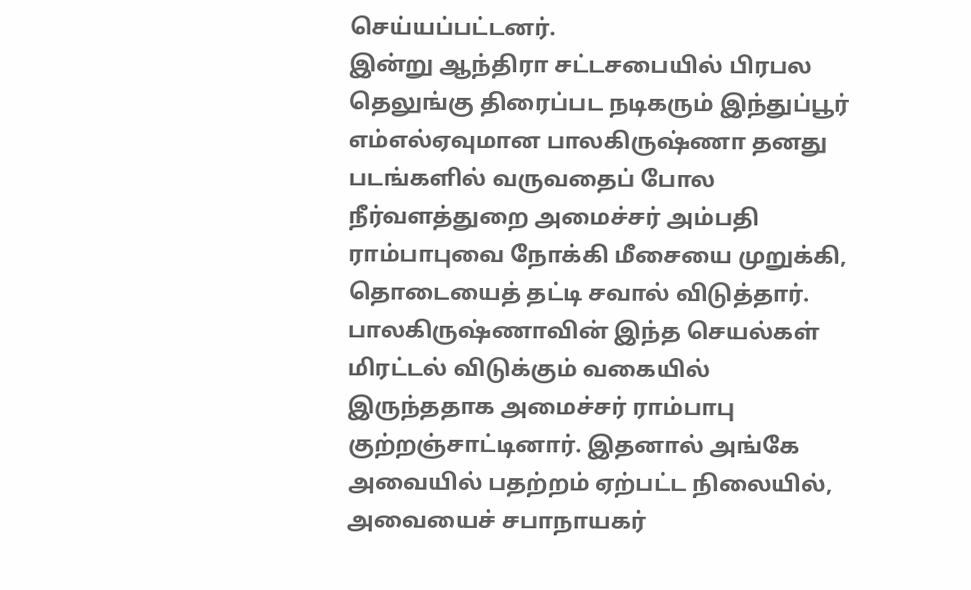செய்யப்பட்டனர்.
இன்று ஆந்திரா சட்டசபையில் பிரபல தெலுங்கு திரைப்பட நடிகரும் இந்துப்பூர் எம்எல்ஏவுமான பாலகிருஷ்ணா தனது படங்களில் வருவதைப் போல நீர்வளத்துறை அமைச்சர் அம்பதி ராம்பாபுவை நோக்கி மீசையை முறுக்கி, தொடையைத் தட்டி சவால் விடுத்தார். பாலகிருஷ்ணாவின் இந்த செயல்கள் மிரட்டல் விடுக்கும் வகையில் இருந்ததாக அமைச்சர் ராம்பாபு குற்றஞ்சாட்டினார். இதனால் அங்கே அவையில் பதற்றம் ஏற்பட்ட நிலையில், அவையைச் சபாநாயகர்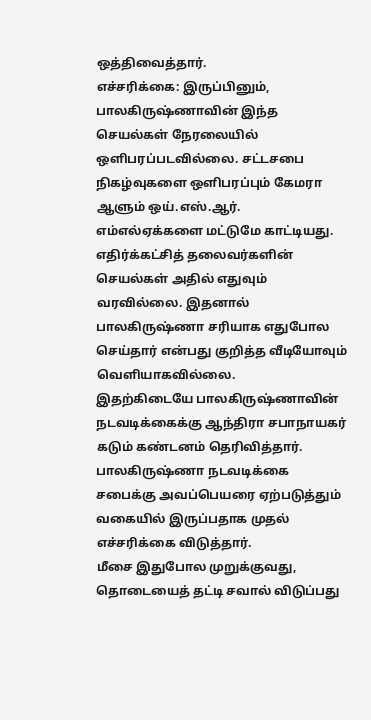ஒத்திவைத்தார்.
எச்சரிக்கை: இருப்பினும், பாலகிருஷ்ணாவின் இந்த செயல்கள் நேரலையில் ஒளிபரப்படவில்லை. சட்டசபை நிகழ்வுகளை ஒளிபரப்பும் கேமரா ஆளும் ஒய்.எஸ்.ஆர். எம்எல்ஏக்களை மட்டுமே காட்டியது. எதிர்க்கட்சித் தலைவர்களின் செயல்கள் அதில் எதுவும் வரவில்லை. இதனால் பாலகிருஷ்ணா சரியாக எதுபோல செய்தார் என்பது குறித்த வீடியோவும் வெளியாகவில்லை.
இதற்கிடையே பாலகிருஷ்ணாவின் நடவடிக்கைக்கு ஆந்திரா சபாநாயகர் கடும் கண்டனம் தெரிவித்தார். பாலகிருஷ்ணா நடவடிக்கை சபைக்கு அவப்பெயரை ஏற்படுத்தும் வகையில் இருப்பதாக முதல் எச்சரிக்கை விடுத்தார்.
மீசை இதுபோல முறுக்குவது, தொடையைத் தட்டி சவால் விடுப்பது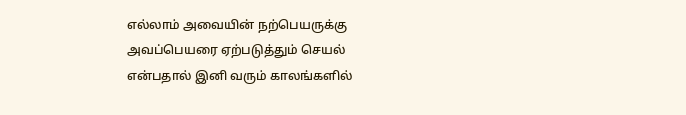எல்லாம் அவையின் நற்பெயருக்கு அவப்பெயரை ஏற்படுத்தும் செயல் என்பதால் இனி வரும் காலங்களில்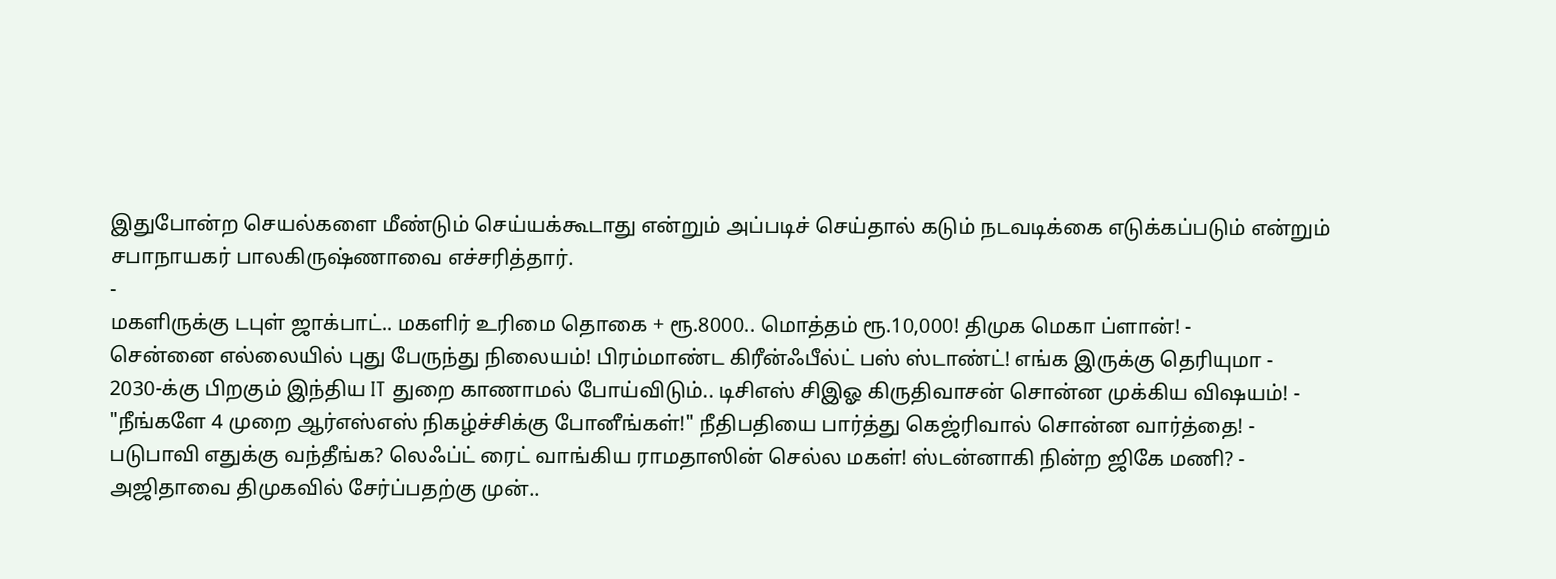இதுபோன்ற செயல்களை மீண்டும் செய்யக்கூடாது என்றும் அப்படிச் செய்தால் கடும் நடவடிக்கை எடுக்கப்படும் என்றும் சபாநாயகர் பாலகிருஷ்ணாவை எச்சரித்தார்.
-
மகளிருக்கு டபுள் ஜாக்பாட்.. மகளிர் உரிமை தொகை + ரூ.8000.. மொத்தம் ரூ.10,000! திமுக மெகா ப்ளான்! -
சென்னை எல்லையில் புது பேருந்து நிலையம்! பிரம்மாண்ட கிரீன்ஃபீல்ட் பஸ் ஸ்டாண்ட்! எங்க இருக்கு தெரியுமா -
2030-க்கு பிறகும் இந்திய IT துறை காணாமல் போய்விடும்.. டிசிஎஸ் சிஇஓ கிருதிவாசன் சொன்ன முக்கிய விஷயம்! -
"நீங்களே 4 முறை ஆர்எஸ்எஸ் நிகழ்ச்சிக்கு போனீங்கள்!" நீதிபதியை பார்த்து கெஜ்ரிவால் சொன்ன வார்த்தை! -
படுபாவி எதுக்கு வந்தீங்க? லெஃப்ட் ரைட் வாங்கிய ராமதாஸின் செல்ல மகள்! ஸ்டன்னாகி நின்ற ஜிகே மணி? -
அஜிதாவை திமுகவில் சேர்ப்பதற்கு முன்..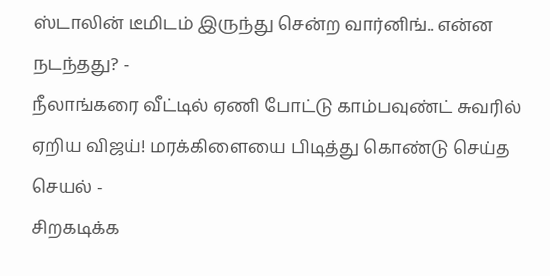ஸ்டாலின் டீமிடம் இருந்து சென்ற வார்னிங்.. என்ன நடந்தது? -
நீலாங்கரை வீட்டில் ஏணி போட்டு காம்பவுண்ட் சுவரில் ஏறிய விஜய்! மரக்கிளையை பிடித்து கொண்டு செய்த செயல் -
சிறகடிக்க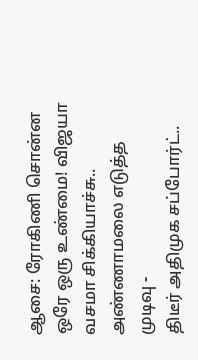ஆசை: ரோகிணி சொன்ன ஒரே ஒரு உண்மை! விஜயா வசமா சிக்கியாச்சு.. அண்ணாமலை எடுத்த முடிவு -
திடீர் அதிமுக சப்போர்ட்..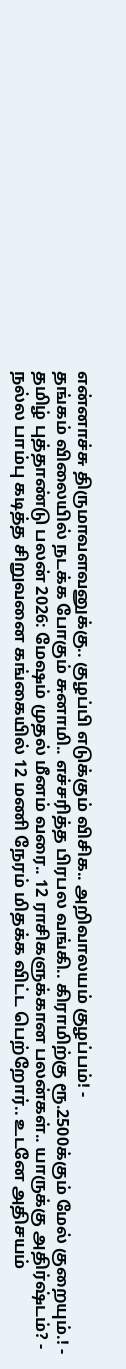என்னாச்சு திருமாவளவனுக்கு.. குழப்பி எடுக்கும் விசிக.. அறிவாலயம் குழப்பம்! -
தங்கம் விலையில் நடக்க போகும் சுனாமி.. எச்சரித்த பிரபல வங்கி.. கிராமிற்கு ரூ.2500க்கும் மேல் குறையும்.! -
தமிழ் புத்தாண்டு பலன் 2026: மேஷம் முதல் மீனம் வரை.. 12 ராசிகளுக்கான பலன்கள்.. யாருக்கு அதிர்ஷ்டம்? -
நல்ல பாம்பு கடித்த சிறுவனை கங்கையில் 12 மணி நேரம் மிதக்க விட்ட பெற்றோர்.. உடனே அதிசயம்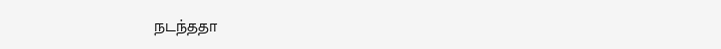நடந்ததா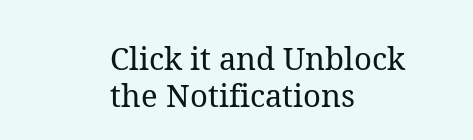Click it and Unblock the Notifications